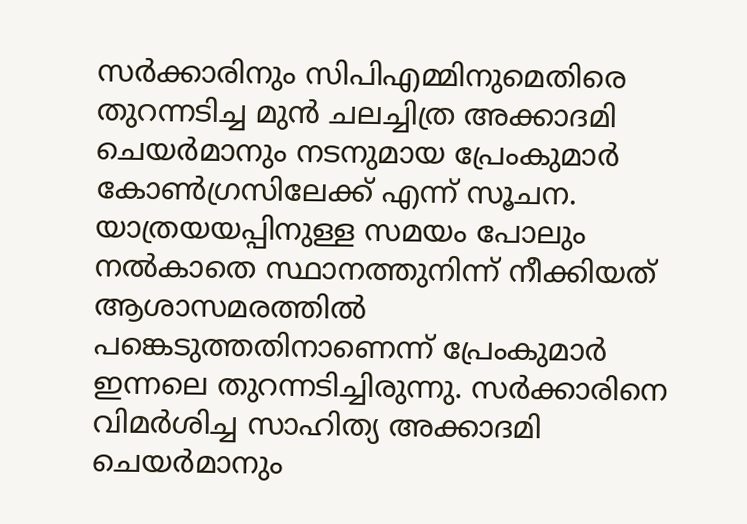സർക്കാരിനും സിപിഎമ്മിനുമെതിരെ തുറന്നടിച്ച മുൻ ചലച്ചിത്ര അക്കാദമി ചെയർമാനും നടനുമായ പ്രേംകുമാർ കോൺഗ്രസിലേക്ക് എന്ന് സൂചന. യാത്രയയപ്പിനുള്ള സമയം പോലും നൽകാതെ സ്ഥാനത്തുനിന്ന് നീക്കിയത് ആശാസമരത്തിൽ പങ്കെടുത്തതിനാണെന്ന് പ്രേംകുമാർ ഇന്നലെ തുറന്നടിച്ചിരുന്നു. സർക്കാരിനെ വിമർശിച്ച സാഹിത്യ അക്കാദമി ചെയർമാനും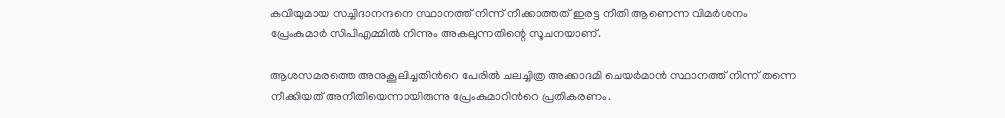കവിയുമായ സച്ചിദാനന്ദനെ സ്ഥാനത്ത് നിന്ന് നീക്കാത്തത് ഇരട്ട നീതി ആണെന്ന വിമർശനം പ്രേംകുമാർ സിപിഎമ്മിൽ നിന്നും അകലുന്നതിന്റെ സൂചനയാണ്.

ആശസമരത്തെ അനുകൂലിച്ചതിന്‍റെ പേരിൽ ചലച്ചിത്ര അക്കാദമി ചെയർമാൻ സ്ഥാനത്ത് നിന്ന് തന്നെ നീക്കിയത് അനീതിയെന്നായിരുന്നു പ്രേംകുമാറിന്‍റെ പ്രതികരണം.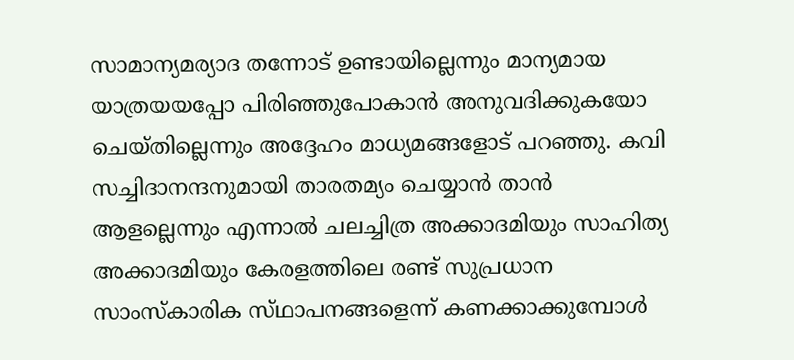സാമാന്യമര്യാദ തന്നോട് ഉണ്ടായില്ലെന്നും മാന്യമായ യാത്രയയപ്പോ പിരിഞ്ഞുപോകാൻ അനുവദിക്കുകയോ ചെയ്തില്ലെന്നും അദ്ദേഹം മാധ്യമങ്ങളോട് പറഞ്ഞു. കവി സച്ചിദാനന്ദനുമായി താരതമ്യം ചെയ്യാൻ താൻ ആളല്ലെന്നും എന്നാൽ ചലച്ചിത്ര അക്കാദമിയും സാഹിത്യ അക്കാദമിയും കേരളത്തിലെ രണ്ട് സുപ്രധാന സാംസ്‌കാരിക സ്‌ഥാപനങ്ങളെന്ന് കണക്കാക്കുമ്പോൾ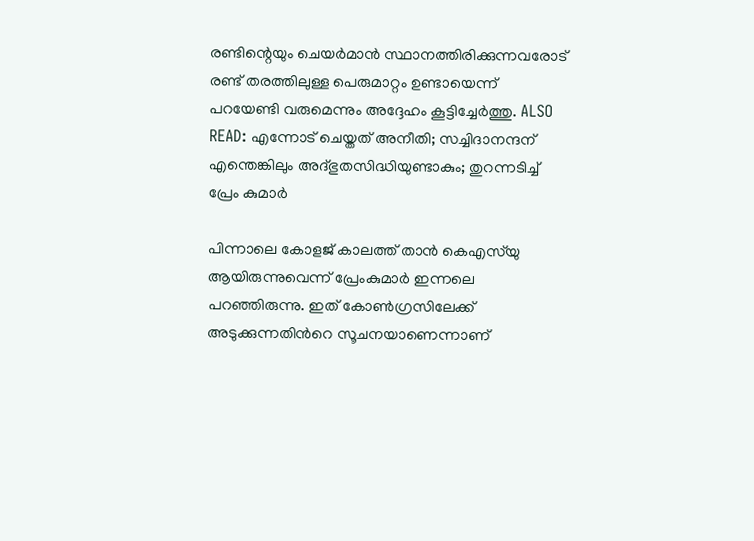രണ്ടിന്റെയും ചെയർമാൻ സ്ഥാനത്തിരിക്കുന്നവരോട് രണ്ട് തരത്തിലുള്ള പെരുമാറ്റം ഉണ്ടായെന്ന് പറയേണ്ടി വരുമെന്നും അദ്ദേഹം കൂട്ടിച്ചേർത്തു. ALSO READ: എന്നോട് ചെയ്തത് അനീതി; സച്ചിദാനന്ദന് എന്തെങ്കിലും അദ്ഭുതസിദ്ധിയുണ്ടാകും; തുറന്നടിച്ച് പ്രേം കുമാര്‍

പിന്നാലെ കോളജ് കാലത്ത് താൻ കെഎസ്‌യു ആയിരുന്നുവെന്ന് പ്രേംകുമാർ ഇന്നലെ പറഞ്ഞിരുന്നു. ഇത് കോൺഗ്രസിലേക്ക് അടുക്കുന്നതിന്‍റെ സൂചനയാണെന്നാണ്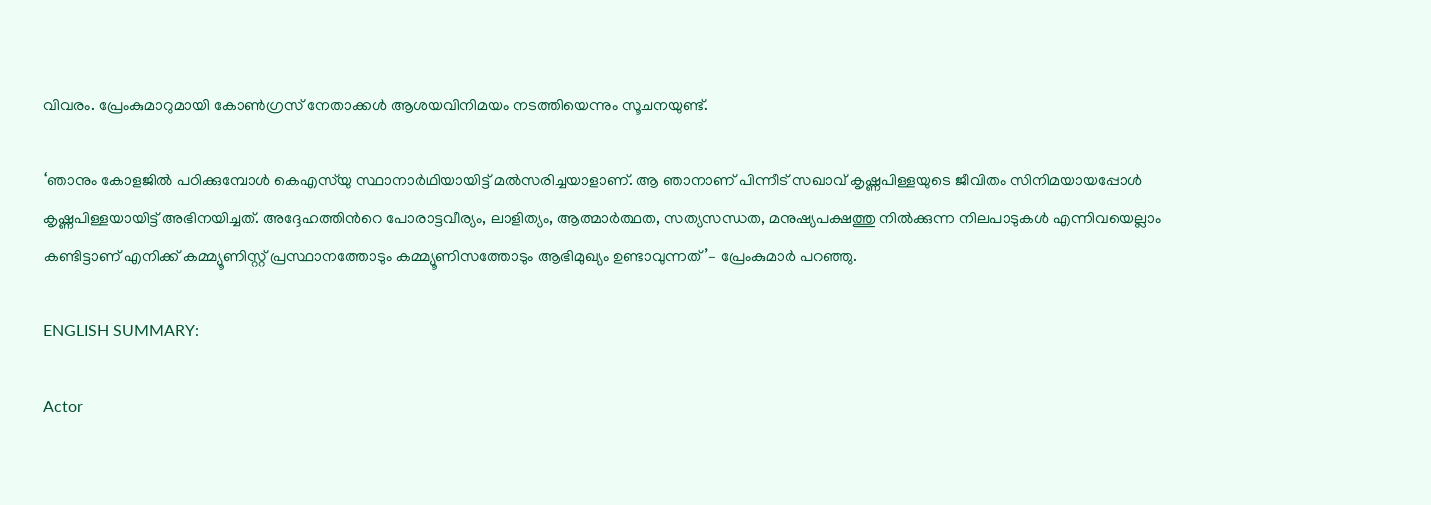വിവരം. പ്രേംകുമാറുമായി കോൺഗ്രസ് നേതാക്കൾ ആശയവിനിമയം നടത്തിയെന്നും സൂചനയുണ്ട്.

‘ഞാനും കോളജിൽ പഠിക്കുമ്പോള്‍ കെഎസ്‌യു സ്ഥാനാര്‍ഥിയായിട്ട് മല്‍സരിച്ചയാളാണ്. ആ ഞാനാണ് പിന്നീട് സഖാവ് കൃഷ്ണപിള്ളയുടെ ജീവിതം സിനിമയായപ്പോള്‍ കൃഷ്ണപിള്ളയായിട്ട് അഭിനയിച്ചത്. അദ്ദേഹത്തിന്‍റെ പോരാട്ടവീര്യം, ലാളിത്യം, ആത്മാർത്ഥത, സത്യസന്ധത, മനുഷ്യപക്ഷത്തു നിൽക്കുന്ന നിലപാടുകൾ എന്നിവയെല്ലാം കണ്ടിട്ടാണ് എനിക്ക് കമ്മ്യൂണിസ്റ്റ് പ്രസ്ഥാനത്തോടും കമ്മ്യൂണിസത്തോടും ആഭിമുഖ്യം ഉണ്ടാവുന്നത്’– പ്രേംകുമാര്‍ പറഞ്ഞു.

ENGLISH SUMMARY:

Actor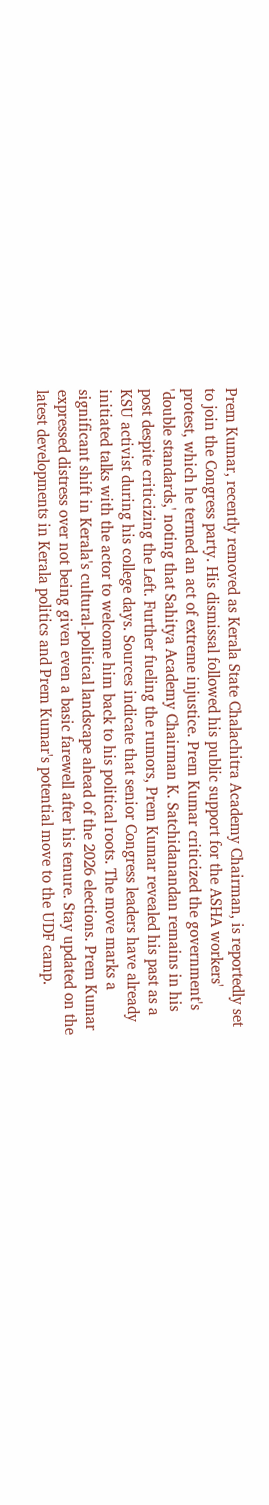Prem Kumar, recently removed as Kerala State Chalachitra Academy Chairman, is reportedly set to join the Congress party. His dismissal followed his public support for the ASHA workers' protest, which he termed an act of extreme injustice. Prem Kumar criticized the government's 'double standards,' noting that Sahitya Academy Chairman K. Satchidanandan remains in his post despite criticizing the Left. Further fueling the rumors, Prem Kumar revealed his past as a KSU activist during his college days. Sources indicate that senior Congress leaders have already initiated talks with the actor to welcome him back to his political roots. The move marks a significant shift in Kerala's cultural-political landscape ahead of the 2026 elections. Prem Kumar expressed distress over not being given even a basic farewell after his tenure. Stay updated on the latest developments in Kerala politics and Prem Kumar's potential move to the UDF camp.